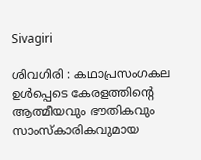Sivagiri

ശിവഗിരി : കഥാപ്രസംഗകല ഉള്‍പ്പെടെ കേരളത്തിന്‍റെ ആത്മീയവും ഭൗതികവും സാംസ്കാരികവുമായ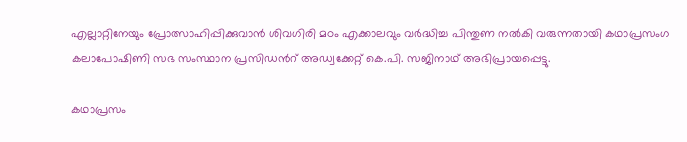എല്ലാറ്റിനേയും പ്രോത്സാഹിപ്പിക്കുവാന്‍ ശിവഗിരി മഠം എക്കാലവും വര്‍ദ്ധിച്ച പിന്തുണ നല്‍കി വരുന്നതായി കഥാപ്രസംഗ കലാപോഷിണി സഭ സംസ്ഥാന പ്രസിഡന്‍റ് അഡ്വക്കേറ്റ് കെ.പി. സജിനാഥ് അഭിപ്രായപ്പെട്ടു.

കഥാപ്രസം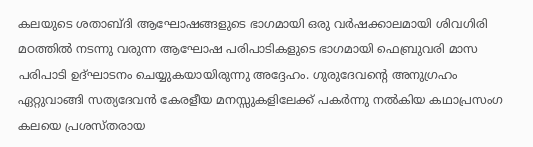കലയുടെ ശതാബ്ദി ആഘോഷങ്ങളുടെ ഭാഗമായി ഒരു വര്‍ഷക്കാലമായി ശിവഗിരി മഠത്തില്‍ നടന്നു വരുന്ന ആഘോഷ പരിപാടികളുടെ ഭാഗമായി ഫെബ്രുവരി മാസ പരിപാടി ഉദ്ഘാടനം ചെയ്യുകയായിരുന്നു അദ്ദേഹം. ഗുരുദേവന്‍റെ അനുഗ്രഹം ഏറ്റുവാങ്ങി സത്യദേവന്‍ കേരളീയ മനസ്സുകളിലേക്ക് പകര്‍ന്നു നല്‍കിയ കഥാപ്രസംഗ കലയെ പ്രശസ്തരായ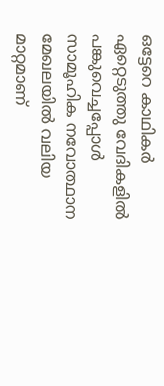ഒട്ടേറെ കാഥികര്‍ ഏറ്റെടുത്തു വേദികളില്‍ പങ്കുവെച്ചപ്പോള്‍ സാമൂഹിക നവോത്ഥാന മേഖലയില്‍ വലിയ മാറ്റമാണ്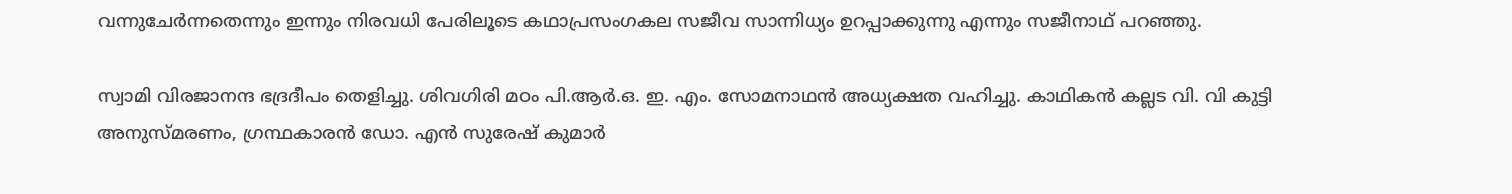വന്നുചേര്‍ന്നതെന്നും ഇന്നും നിരവധി പേരിലൂടെ കഥാപ്രസംഗകല സജീവ സാന്നിധ്യം ഉറപ്പാക്കുന്നു എന്നും സജീനാഥ് പറഞ്ഞു.

സ്വാമി വിരജാനന്ദ ഭദ്രദീപം തെളിച്ചു. ശിവഗിരി മഠം പി.ആര്‍.ഒ. ഇ. എം. സോമനാഥന്‍ അധ്യക്ഷത വഹിച്ചു. കാഥികന്‍ കല്ലട വി. വി കുട്ടി അനുസ്മരണം, ഗ്രന്ഥകാരന്‍ ഡോ. എന്‍ സുരേഷ് കുമാര്‍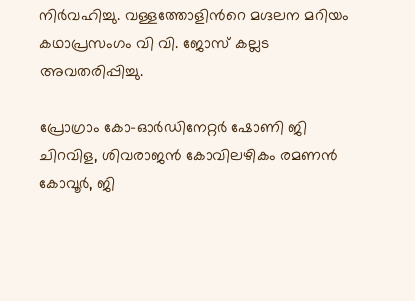നിര്‍വഹിച്ചു. വള്ളത്തോളിന്‍റെ മഗ്ദലന മറിയം കഥാപ്രസംഗം വി വി. ജോസ് കല്ലട അവതരിപ്പിച്ചു.

പ്രോഗ്രാം കോ-ഓര്‍ഡിനേറ്റര്‍ ഷോണി ജി ചിറവിള, ശിവരാജന്‍ കോവിലഴികം രമണന്‍ കോവൂര്‍, ജി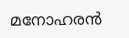മനോഹരന്‍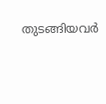തുടങ്ങിയവര്‍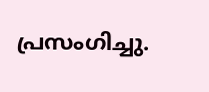പ്രസംഗിച്ചു.